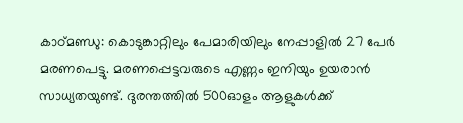കാഠ്മണ്ഡു: കൊടുങ്കാറ്റിലും പേമാരിയിലും നേപ്പാളില്‍ 27 പേർ മരണപെട്ടു. മരണപ്പെട്ടവരുടെ എണ്ണം ഇനിയും ഉയരാൻ സാധ്യതയുണ്ട്. ദുരന്തത്തിൽ 500ഓളം ആളുകൾക്ക്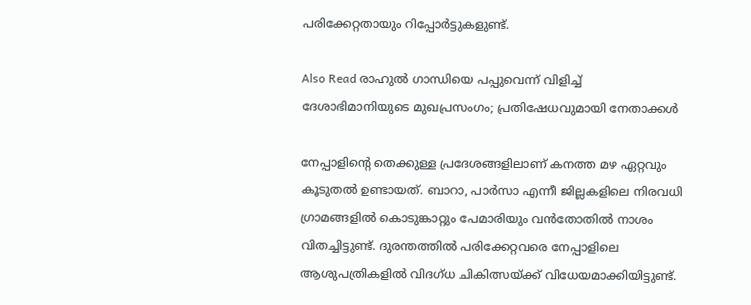പരിക്കേറ്റതായും റിപ്പോർട്ടുകളുണ്ട്.

Also Read രാഹുല്‍ ഗാന്ധിയെ പപ്പുവെന്ന് വിളിച്ച് ദേശാഭിമാനിയുടെ മുഖപ്രസംഗം; പ്രതിഷേധവുമായി നേതാക്കള്‍

നേപ്പാളിന്റെ തെക്കുള്ള പ്രദേശങ്ങളിലാണ് കനത്ത മഴ ഏറ്റവും കൂടുതൽ ഉണ്ടായത്. ബാറാ, പാര്‍സാ എന്നീ ജില്ലകളിലെ നിരവധി ഗ്രാമങ്ങളിൽ കൊടുങ്കാറ്റും പേമാരിയും വൻതോതിൽ നാശം വിതച്ചിട്ടുണ്ട്. ദുരന്തത്തിൽ പരിക്കേറ്റവരെ നേപ്പാളിലെ ആശുപത്രികളിൽ വിദഗ്ധ ചികിത്സയ്ക്ക് വിധേയമാക്കിയിട്ടുണ്ട്.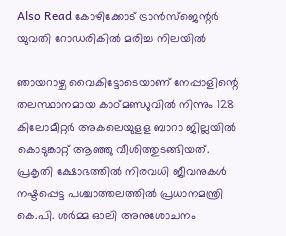Also Read കോഴിക്കോട് ട്രാന്‍സ്‌ജെന്റര്‍ യുവതി റോഡരികില്‍ മരിച്ച നിലയില്‍

ഞായറാഴ്ച വൈകിട്ടോടെയാണ് നേപ്പാളിന്റെ തലസ്ഥാനമായ കാഠ്മണ്ഡുവില്‍ നിന്നും 128 കിലോമീറ്റര്‍ അകലെയുളള ബാറാ ജില്ലയില്‍ കൊടുങ്കാറ്റ് ആഞ്ഞു വീശിത്തുടങ്ങിയത്. പ്രകൃതി ക്ഷോഭത്തില്‍ നിരവധി ജീവനുകള്‍ നഷ്ടപ്പെട്ട പശ്ചാത്തലത്തില്‍ പ്രധാനമന്ത്രി കെ.പി. ശര്‍മ്മ ഓലി അനുശോചനം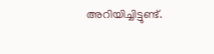അറിയിച്ചിട്ടുണ്ട്.